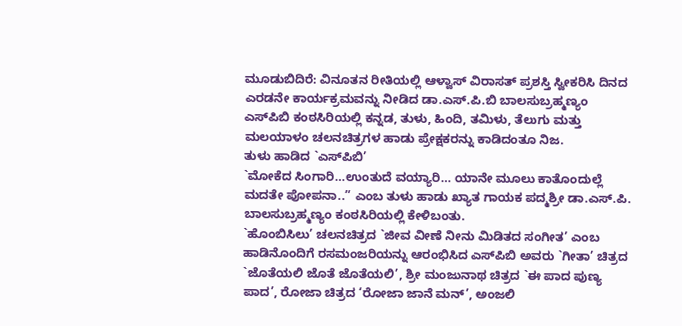ಮೂಡುಬಿದಿರೆ: ವಿನೂತನ ರೀತಿಯಲ್ಲಿ ಆಳ್ವಾಸ್ ವಿರಾಸತ್ ಪ್ರಶಸ್ತಿ ಸ್ವೀಕರಿಸಿ ದಿನದ ಎರಡನೇ ಕಾರ್ಯಕ್ರಮವನ್ನು ನೀಡಿದ ಡಾ.ಎಸ್.ಪಿ.ಬಿ ಬಾಲಸುಬ್ರಹ್ಮಣ್ಯಂ
ಎಸ್‍ಪಿಬಿ ಕಂಠಸಿರಿಯಲ್ಲಿ ಕನ್ನಡ, ತುಳು, ಹಿಂದಿ, ತಮಿಳು, ತೆಲುಗು ಮತ್ತು ಮಲಯಾಳಂ ಚಲನಚಿತ್ರಗಳ ಹಾಡು ಪ್ರೇಕ್ಷಕರನ್ನು ಕಾಡಿದಂತೂ ನಿಜ.
ತುಳು ಹಾಡಿದ `ಎಸ್‍ಪಿಬಿ’
`ಮೋಕೆದ ಸಿಂಗಾರಿ…ಉಂತುದೆ ವಯ್ಯಾರಿ… ಯಾನೇ ಮೂಲು ಕಾತೊಂದುಲ್ಲೆ ಮದತೇ ಪೋಪನಾ..” ಎಂಬ ತುಳು ಹಾಡು ಖ್ಯಾತ ಗಾಯಕ ಪದ್ಮಶ್ರೀ ಡಾ.ಎಸ್.ಪಿ. ಬಾಲಸುಬ್ರಹ್ಮಣ್ಯಂ ಕಂಠಸಿರಿಯಲ್ಲಿ ಕೇಳಿಬಂತು.
`ಹೊಂಬಿಸಿಲು’ ಚಲನಚಿತ್ರದ `ಜೀವ ವೀಣೆ ನೀನು ಮಿಡಿತದ ಸಂಗೀತ’ ಎಂಬ ಹಾಡಿನೊಂದಿಗೆ ರಸಮಂಜರಿಯನ್ನು ಆರಂಭಿಸಿದ ಎಸ್‍ಪಿಬಿ ಅವರು `ಗೀತಾ’ ಚಿತ್ರದ `ಜೊತೆಯಲಿ ಜೊತೆ ಜೊತೆಯಲಿ’, ಶ್ರೀ ಮಂಜುನಾಥ ಚಿತ್ರದ `ಈ ಪಾದ ಪುಣ್ಯ ಪಾದ’, ರೋಜಾ ಚಿತ್ರದ ‘ರೋಜಾ ಜಾನೆ ಮನ್’, ಅಂಜಲಿ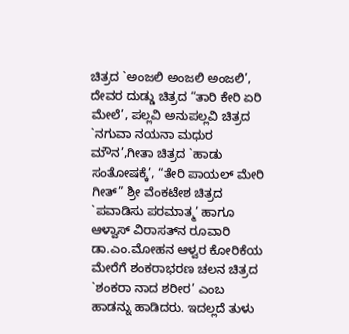ಚಿತ್ರದ `ಅಂಜಲಿ ಅಂಜಲಿ ಅಂಜಲಿ’, ದೇವರ ದುಡ್ಡು ಚಿತ್ರದ “ತಾರಿ ಕೇರಿ ಏರಿ ಮೇಲೆ’, ಪಲ್ಲವಿ ಅನುಪಲ್ಲವಿ ಚಿತ್ರದ `ನಗುವಾ ನಯನಾ ಮಧುರ ಮೌನ’,ಗೀತಾ ಚಿತ್ರದ `ಹಾಡು ಸಂತೋಷಕ್ಕೆ’, “ತೇರಿ ಪಾಯಲ್ ಮೇರಿ ಗೀತ್” ಶ್ರೀ ವೆಂಕಟೇಶ ಚಿತ್ರದ `ಪವಾಡಿಸು ಪರಮಾತ್ಮ’ ಹಾಗೂ ಆಳ್ವಾಸ್ ವಿರಾಸತ್‍ನ ರೂವಾರಿ ಡಾ.ಎಂ.ಮೋಹನ ಆಳ್ವರ ಕೋರಿಕೆಯ ಮೇರೆಗೆ ಶಂಕರಾಭರಣ ಚಲನ ಚಿತ್ರದ `ಶಂಕರಾ ನಾದ ಶರೀರ’ ಎಂಬ ಹಾಡನ್ನು ಹಾಡಿದರು. ಇದಲ್ಲದೆ ತುಳು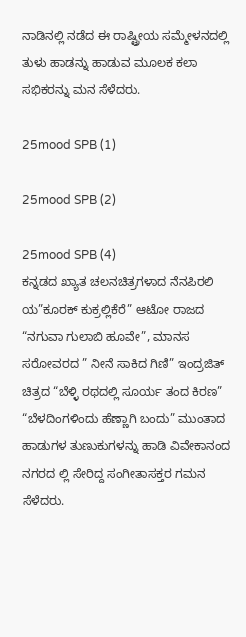ನಾಡಿನಲ್ಲಿ ನಡೆದ ಈ ರಾಷ್ಟ್ರೀಯ ಸಮ್ಮೇಳನದಲ್ಲಿ ತುಳು ಹಾಡನ್ನು ಹಾಡುವ ಮೂಲಕ ಕಲಾ ಸಭಿಕರನ್ನು ಮನ ಸೆಳೆದರು.

25mood SPB (1)

25mood SPB (2)

25mood SPB (4)
ಕನ್ನಡದ ಖ್ಯಾತ ಚಲನಚಿತ್ರಗಳಾದ ನೆನಪಿರಲಿ ಯ”ಕೂರಕ್ ಕುಕ್ರಲ್ಲಿಕೆರೆ” ಆಟೋ ರಾಜದ “ನಗುವಾ ಗುಲಾಬಿ ಹೂವೇ”, ಮಾನಸ ಸರೋವರದ ” ನೀನೆ ಸಾಕಿದ ಗಿಣಿ” ಇಂದ್ರಜಿತ್ ಚಿತ್ರದ “ಬೆಳ್ಳಿ ರಥದಲ್ಲಿ ಸೂರ್ಯ ತಂದ ಕಿರಣ” “ಬೆಳದಿಂಗಳಿಂದು ಹೆಣ್ಣಾಗಿ ಬಂದು” ಮುಂತಾದ ಹಾಡುಗಳ ತುಣುಕುಗಳನ್ನು ಹಾಡಿ ವಿವೇಕಾನಂದ ನಗರದ ಲ್ಲಿ ಸೇರಿದ್ದ ಸಂಗೀತಾಸಕ್ತರ ಗಮನ ಸೆಳೆದರು.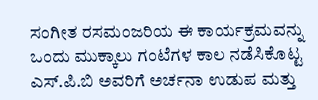ಸಂಗೀತ ರಸಮಂಜರಿಯ ಈ ಕಾರ್ಯಕ್ರಮವನ್ನು ಒಂದು ಮುಕ್ಕಾಲು ಗಂಟೆಗಳ ಕಾಲ ನಡೆಸಿಕೊಟ್ಟ ಎಸ್.ಪಿ.ಬಿ ಅವರಿಗೆ ಅರ್ಚನಾ ಉಡುಪ ಮತ್ತು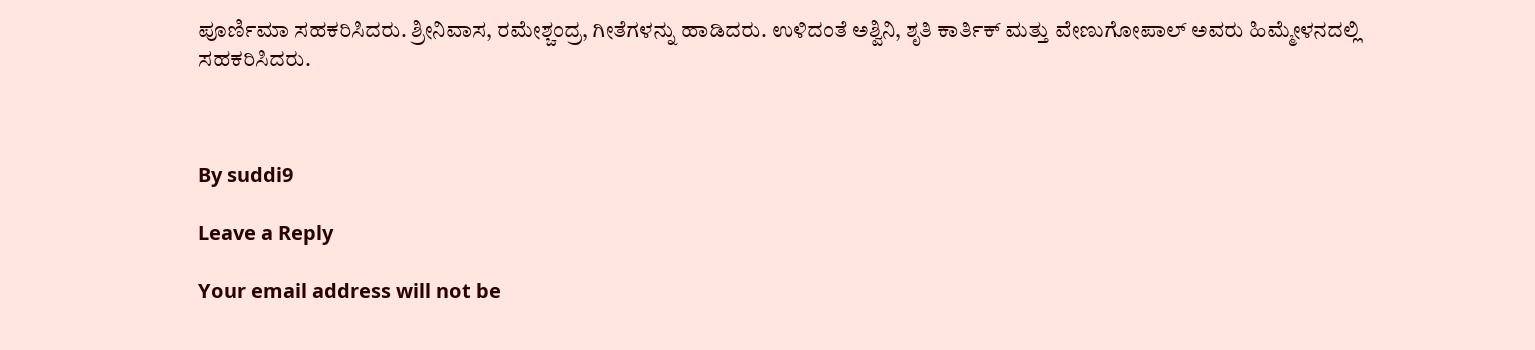ಪೂರ್ಣಿಮಾ ಸಹಕರಿಸಿದರು. ಶ್ರೀನಿವಾಸ, ರಮೇಶ್ಚಂದ್ರ, ಗೀತೆಗಳನ್ನು ಹಾಡಿದರು. ಉಳಿದಂತೆ ಅಶ್ವಿನಿ, ಶೃತಿ ಕಾರ್ತಿಕ್ ಮತ್ತು ವೇಣುಗೋಪಾಲ್ ಅವರು ಹಿಮ್ಮೇಳನದಲ್ಲಿ ಸಹಕರಿಸಿದರು.



By suddi9

Leave a Reply

Your email address will not be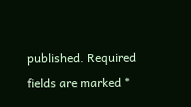published. Required fields are marked *